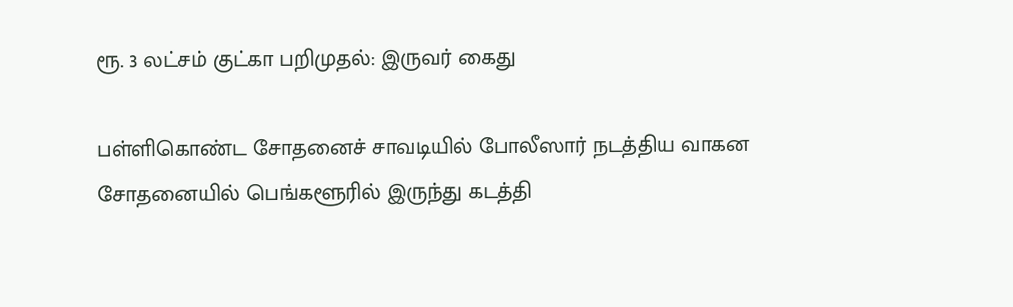ரூ. 3 லட்சம் குட்கா பறிமுதல்: இருவர் கைது

பள்ளிகொண்ட சோதனைச் சாவடியில் போலீஸார் நடத்திய வாகன சோதனையில் பெங்களூரில் இருந்து கடத்தி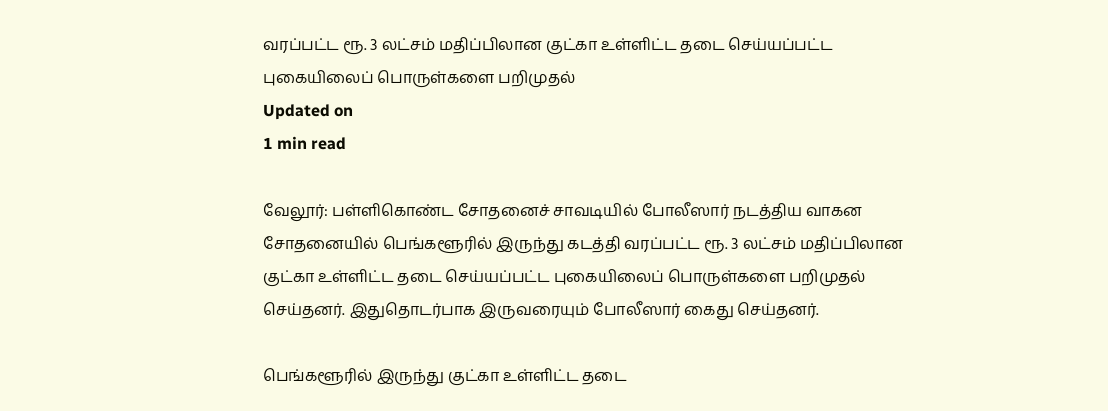வரப்பட்ட ரூ. 3 லட்சம் மதிப்பிலான குட்கா உள்ளிட்ட தடை செய்யப்பட்ட புகையிலைப் பொருள்களை பறிமுதல்
Updated on
1 min read

வேலூர்: பள்ளிகொண்ட சோதனைச் சாவடியில் போலீஸார் நடத்திய வாகன சோதனையில் பெங்களூரில் இருந்து கடத்தி வரப்பட்ட ரூ. 3 லட்சம் மதிப்பிலான குட்கா உள்ளிட்ட தடை செய்யப்பட்ட புகையிலைப் பொருள்களை பறிமுதல் செய்தனர். இதுதொடர்பாக இருவரையும் போலீஸார் கைது செய்தனர்.

பெங்களூரில் இருந்து குட்கா உள்ளிட்ட தடை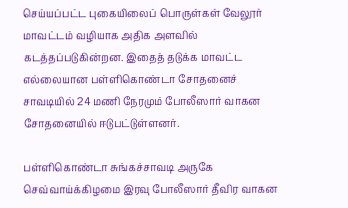செய்யப்பட்ட புகையிலைப் பொருள்கள் வேலூர் மாவட்டம் வழியாக அதிக அளவில் கடத்தப்படுகின்றன. இதைத் தடுக்க மாவட்ட எல்லையான பள்ளிகொண்டா சோதனைச் சாவடியில் 24 மணி நேரமும் போலீஸார் வாகன சோதனையில் ஈடுபட்டுள்ளனர்.

பள்ளிகொண்டா சுங்கச்சாவடி அருகே செவ்வாய்க்கிழமை இரவு போலீஸார் தீவிர வாகன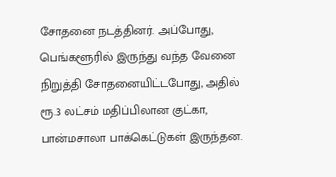சோதனை நடத்தினர். அப்போது, பெங்களூரில் இருந்து வந்த வேனை நிறுத்தி சோதனையிட்டபோது, அதில் ரூ.3 லட்சம் மதிப்பிலான குட்கா, பான்மசாலா பாக்கெட்டுகள் இருந்தன.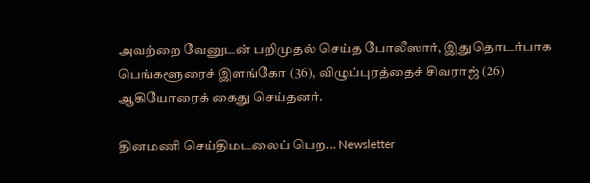அவற்றை வேனுடன் பறிமுதல் செய்த போலீஸார், இதுதொடர்பாக பெங்களூரைச் இளங்கோ (36), விழுப்புரத்தைச் சிவராஜ் (26) ஆகியோரைக் கைது செய்தனர்.

தினமணி செய்திமடலைப் பெற... Newsletter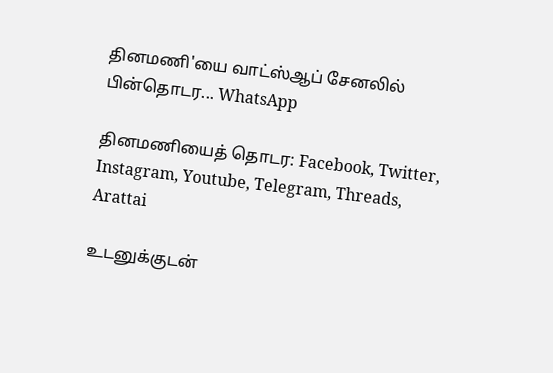தினமணி'யை வாட்ஸ்ஆப் சேனலில் பின்தொடர... WhatsApp

தினமணியைத் தொடர: Facebook, Twitter, Instagram, Youtube, Telegram, Threads, Arattai

உடனுக்குடன்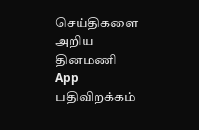செய்திகளை அறிய தினமணி App பதிவிறக்கம்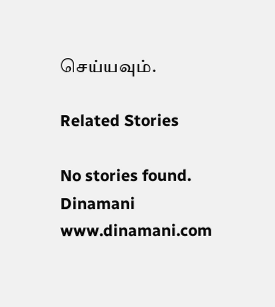செய்யவும்.

Related Stories

No stories found.
Dinamani
www.dinamani.com